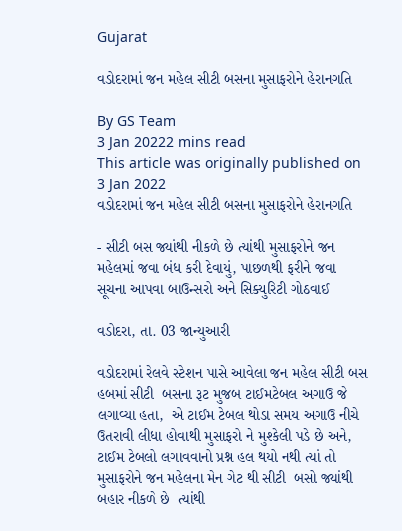Gujarat

વડોદરામાં જન મહેલ સીટી બસના મુસાફરોને હેરાનગતિ

By GS Team
3 Jan 20222 mins read
This article was originally published on 3 Jan 2022
વડોદરામાં જન મહેલ સીટી બસના મુસાફરોને હેરાનગતિ

- સીટી બસ જ્યાંથી નીકળે છે ત્યાંથી મુસાફરોને જન મહેલમાં જવા બંધ કરી દેવાયું, પાછળથી ફરીને જવા સૂચના આપવા બાઉન્સરો અને સિક્યુરિટી ગોઠવાઈ

વડોદરા, તા. 03 જાન્યુઆરી

વડોદરામાં રેલવે સ્ટેશન પાસે આવેલા જન મહેલ સીટી બસ હબમાં સીટી  બસના રૂટ મુજબ ટાઈમટેબલ અગાઉ જે લગાવ્યા હતા,  એ ટાઈમ ટેબલ થોડા સમય અગાઉ નીચે ઉતરાવી લીધા હોવાથી મુસાફરો ને મુશ્કેલી પડે છે અને, ટાઈમ ટેબલો લગાવવાનો પ્રશ્ન હલ થયો નથી ત્યાં તો મુસાફરોને જન મહેલના મેન ગેટ થી સીટી  બસો જ્યાંથી બહાર નીકળે છે  ત્યાંથી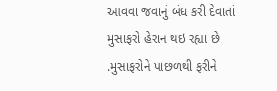આવવા જવાનું બંધ કરી દેવાતાં મુસાફરો હેરાન થઇ રહ્યા છે .મુસાફરોને પાછળથી ફરીને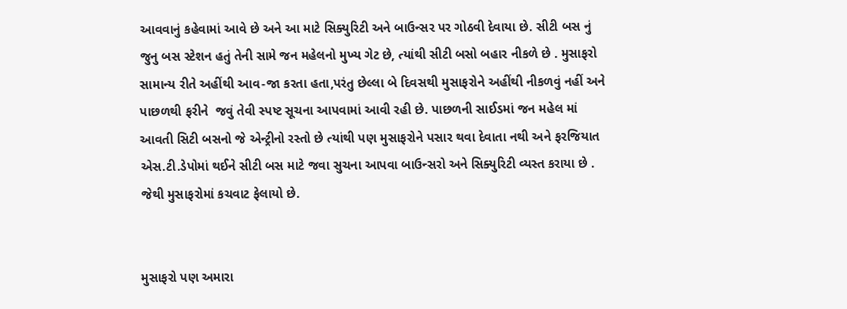આવવાનું કહેવામાં આવે છે અને આ માટે સિક્યુરિટી અને બાઉન્સર પર ગોઠવી દેવાયા છે. સીટી બસ નું જુનુ બસ સ્ટેશન હતું તેની સામે જન મહેલનો મુખ્ય ગેટ છે, ત્યાંથી સીટી બસો બહાર નીકળે છે . મુસાફરો સામાન્ય રીતે અહીંથી આવ-જા કરતા હતા,પરંતુ છેલ્લા બે દિવસથી મુસાફરોને અહીંથી નીકળવું નહીં અને પાછળથી ફરીને  જવું તેવી સ્પષ્ટ સૂચના આપવામાં આવી રહી છે. પાછળની સાઈડમાં જન મહેલ માં આવતી સિટી બસનો જે એન્ટ્રીનો રસ્તો છે ત્યાંથી પણ મુસાફરોને પસાર થવા દેવાતા નથી અને ફરજિયાત એસ.ટી.ડેપોમાં થઈને સીટી બસ માટે જવા સુચના આપવા બાઉન્સરો અને સિક્યુરિટી વ્યસ્ત કરાયા છે .   જેથી મુસાફરોમાં કચવાટ ફેલાયો છે.


મુસાફરો પણ અમારા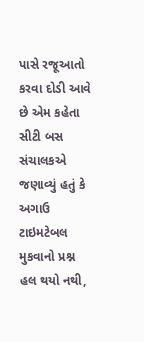પાસે રજૂઆતો કરવા દોડી આવે છે એમ કહેતા સીટી બસ સંચાલકએ જણાવ્યું હતું કે અગાઉ  ટાઇમટેબલ મુકવાનો પ્રશ્ન હલ થયો નથી,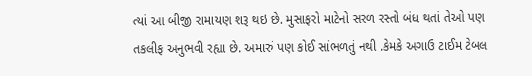ત્યાં આ બીજી રામાયણ શરૂ થઇ છે. મુસાફરો માટેનો સરળ રસ્તો બંધ થતાં તેઓ પણ તકલીફ અનુભવી રહ્યા છે. અમારું પણ કોઈ સાંભળતું નથી .કેમકે અગાઉ ટાઈમ ટેબલ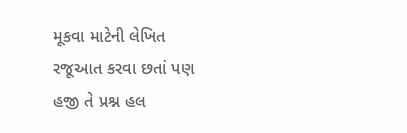મૂકવા માટેની લેખિત રજૂઆત કરવા છતાં પણ હજી તે પ્રશ્ન હલ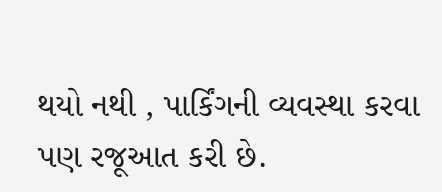થયો નથી , પાર્કિંગની વ્યવસ્થા કરવા પણ રજૂઆત કરી છે.